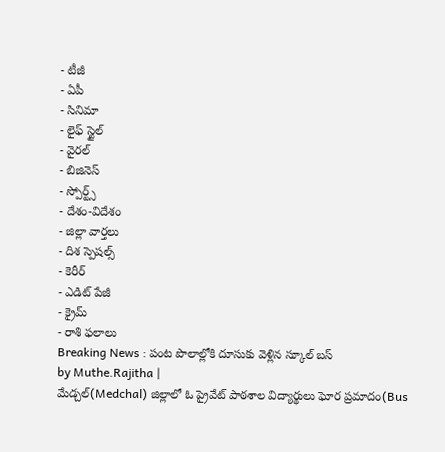- టీజీ
- ఏపీ
- సినిమా
- లైఫ్ స్టైల్
- వైరల్
- బిజినెస్
- స్పోర్ట్స్
- దేశం-విదేశం
- జిల్లా వార్తలు
- దిశ స్పెషల్స్
- కెరీర్
- ఎడిట్ పేజీ
- క్రైమ్
- రాశి ఫలాలు
Breaking News : పంట పొలాల్లోకి దూసుకు వెళ్లిన స్కూల్ బస్
by Muthe.Rajitha |
మేడ్చల్(Medchal) జిల్లాలో ఓ ప్రైవేట్ పాఠశాల విద్యార్థులు ఘోర ప్రమాదం(Bus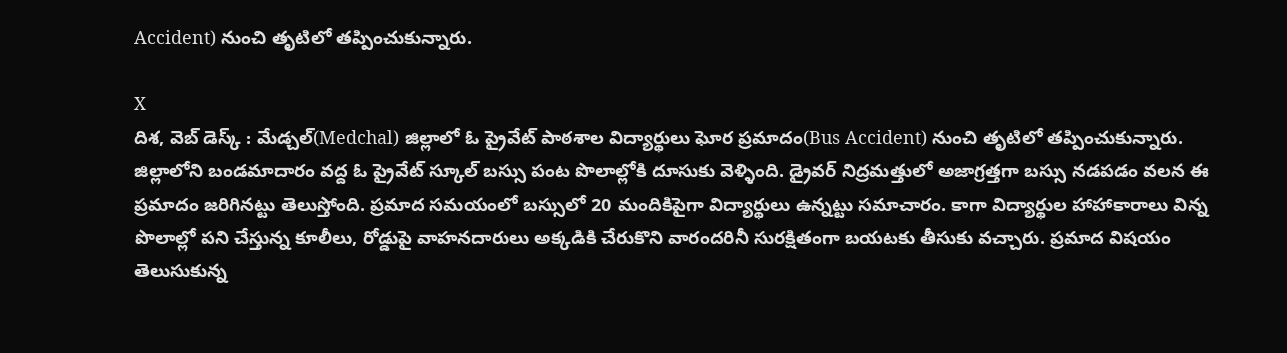Accident) నుంచి తృటిలో తప్పించుకున్నారు.

X
దిశ, వెబ్ డెస్క్ : మేడ్చల్(Medchal) జిల్లాలో ఓ ప్రైవేట్ పాఠశాల విద్యార్థులు ఘోర ప్రమాదం(Bus Accident) నుంచి తృటిలో తప్పించుకున్నారు. జిల్లాలోని బండమాదారం వద్ద ఓ ప్రైవేట్ స్కూల్ బస్సు పంట పొలాల్లోకి దూసుకు వెళ్ళింది. డ్రైవర్ నిద్రమత్తులో అజాగ్రత్తగా బస్సు నడపడం వలన ఈ ప్రమాదం జరిగినట్టు తెలుస్తోంది. ప్రమాద సమయంలో బస్సులో 20 మందికిపైగా విద్యార్థులు ఉన్నట్టు సమాచారం. కాగా విద్యార్థుల హాహాకారాలు విన్న పొలాల్లో పని చేస్తున్న కూలీలు, రోడ్డుపై వాహనదారులు అక్కడికి చేరుకొని వారందరినీ సురక్షితంగా బయటకు తీసుకు వచ్చారు. ప్రమాద విషయం తెలుసుకున్న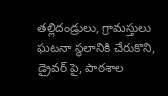తల్లిదండ్రులు, గ్రామస్తులు ఘటనా స్థలానికి చేరుకొని, డ్రైవర్ పై, పాఠశాల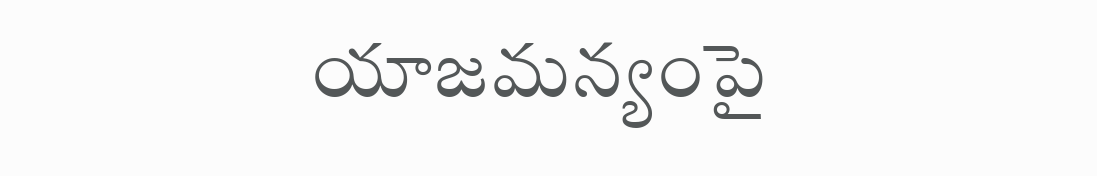యాజమన్యంపై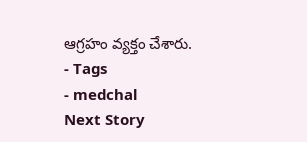ఆగ్రహం వ్యక్తం చేశారు.
- Tags
- medchal
Next Story